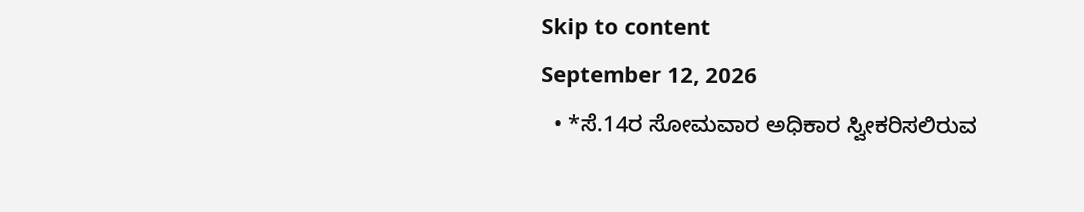Skip to content
September 12, 2026
  • *ಸೆ.14ರ ಸೋಮವಾರ ಅಧಿಕಾರ ಸ್ವೀಕರಿಸಲಿರುವ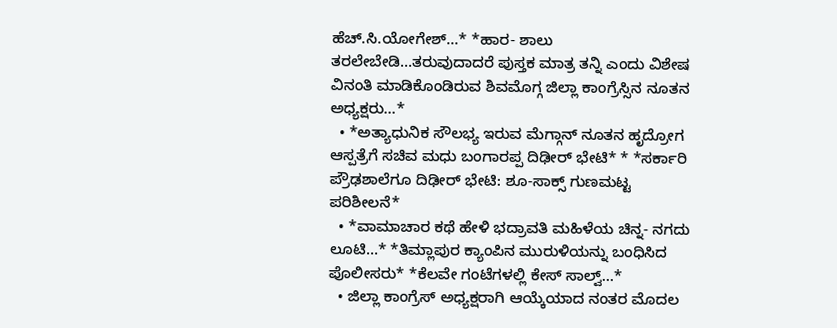ಹೆಚ್.ಸಿ.ಯೋಗೇಶ್…* *ಹಾರ- ಶಾಲು ತರಲೇಬೇಡಿ…ತರುವುದಾದರೆ ಪುಸ್ತಕ ಮಾತ್ರ ತನ್ನಿ ಎಂದು ವಿಶೇಷ ವಿನಂತಿ ಮಾಡಿಕೊಂಡಿರುವ ಶಿವಮೊಗ್ಗ ಜಿಲ್ಲಾ ಕಾಂಗ್ರೆಸ್ಸಿನ ನೂತನ ಅಧ್ಯಕ್ಷರು…*
  • *ಅತ್ಯಾಧುನಿಕ ಸೌಲಭ್ಯ ಇರುವ ಮೆಗ್ಗಾನ್ ನೂತನ ಹೃದ್ರೋಗ ಆಸ್ಪತ್ರೆಗೆ ಸಚಿವ ಮಧು ಬಂಗಾರಪ್ಪ ದಿಢೀರ್ ಭೇಟಿ* * *ಸರ್ಕಾರಿ ಪ್ರೌಢಶಾಲೆಗೂ ದಿಢೀರ್‌ ಭೇಟಿ: ಶೂ-ಸಾಕ್ಸ್‌ ಗುಣಮಟ್ಟ ಪರಿಶೀಲನೆ*
  • *ವಾಮಾಚಾರ ಕಥೆ ಹೇಳಿ ಭದ್ರಾವತಿ ಮಹಿಳೆಯ ಚಿನ್ನ- ನಗದು ಲೂಟಿ…* *ತಿಮ್ಲಾಪುರ ಕ್ಯಾಂಪಿನ ಮುರುಳಿಯನ್ನು ಬಂಧಿಸಿದ ಪೊಲೀಸರು* *ಕೆಲವೇ ಗಂಟೆಗಳಲ್ಲಿ ಕೇಸ್ ಸಾಲ್ವ್…*
  • ಜಿಲ್ಲಾ ಕಾಂಗ್ರೆಸ್ ಅಧ್ಯಕ್ಷರಾಗಿ ಆಯ್ಕೆಯಾದ ನಂತರ ಮೊದಲ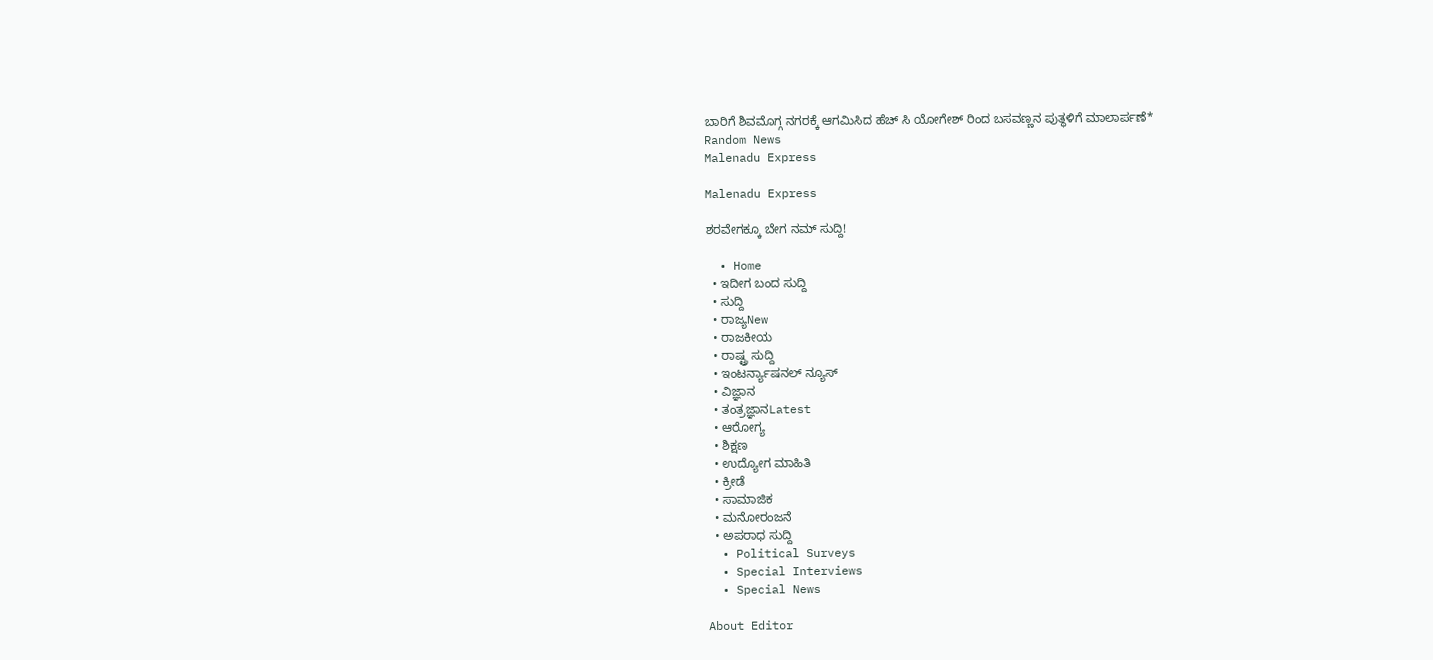ಬಾರಿಗೆ ಶಿವಮೊಗ್ಗ ನಗರಕ್ಕೆ ಆಗಮಿಸಿದ ಹೆಚ್ ಸಿ ಯೋಗೇಶ್ ರಿಂದ ಬಸವಣ್ಣನ ಪುತ್ಥಳಿಗೆ ಮಾಲಾರ್ಪಣೆ*
Random News
Malenadu Express

Malenadu Express

ಶರವೇಗಕ್ಕೂ ಬೇಗ ನಮ್ ಸುದ್ದಿ!

  • Home
  • ಇದೀಗ ಬಂದ ಸುದ್ದಿ
  • ಸುದ್ದಿ
  • ರಾಜ್ಯNew
  • ರಾಜಕೀಯ
  • ರಾಷ್ಟ್ರ ಸುದ್ದಿ
  • ಇಂಟರ್ನ್ಯಾಷನಲ್ ನ್ಯೂಸ್
  • ವಿಜ್ಞಾನ
  • ತಂತ್ರಜ್ಞಾನLatest
  • ಆರೋಗ್ಯ
  • ಶಿಕ್ಷಣ
  • ಉದ್ಯೋಗ ಮಾಹಿತಿ
  • ಕ್ರೀಡೆ
  • ಸಾಮಾಜಿಕ
  • ಮನೋರಂಜನೆ
  • ಅಪರಾಧ ಸುದ್ದಿ
  • Political Surveys
  • Special Interviews
  • Special News

About Editor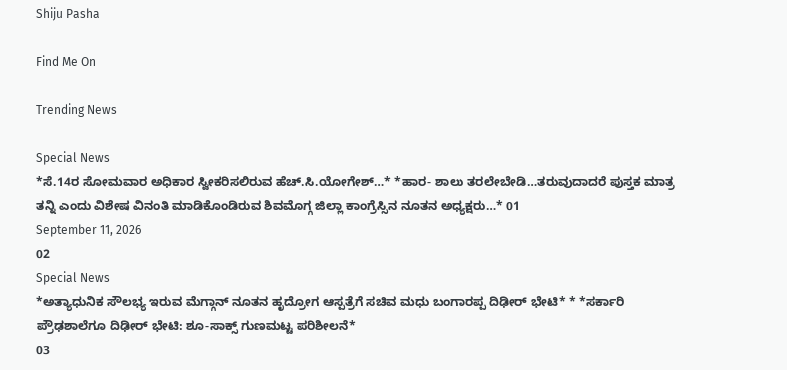Shiju Pasha

Find Me On

Trending News

Special News
*ಸೆ.14ರ ಸೋಮವಾರ ಅಧಿಕಾರ ಸ್ವೀಕರಿಸಲಿರುವ ಹೆಚ್.ಸಿ.ಯೋಗೇಶ್…* *ಹಾರ- ಶಾಲು ತರಲೇಬೇಡಿ…ತರುವುದಾದರೆ ಪುಸ್ತಕ ಮಾತ್ರ ತನ್ನಿ ಎಂದು ವಿಶೇಷ ವಿನಂತಿ ಮಾಡಿಕೊಂಡಿರುವ ಶಿವಮೊಗ್ಗ ಜಿಲ್ಲಾ ಕಾಂಗ್ರೆಸ್ಸಿನ ನೂತನ ಅಧ್ಯಕ್ಷರು…* 01
September 11, 2026
02
Special News
*ಅತ್ಯಾಧುನಿಕ ಸೌಲಭ್ಯ ಇರುವ ಮೆಗ್ಗಾನ್ ನೂತನ ಹೃದ್ರೋಗ ಆಸ್ಪತ್ರೆಗೆ ಸಚಿವ ಮಧು ಬಂಗಾರಪ್ಪ ದಿಢೀರ್ ಭೇಟಿ* * *ಸರ್ಕಾರಿ ಪ್ರೌಢಶಾಲೆಗೂ ದಿಢೀರ್‌ ಭೇಟಿ: ಶೂ-ಸಾಕ್ಸ್‌ ಗುಣಮಟ್ಟ ಪರಿಶೀಲನೆ*
03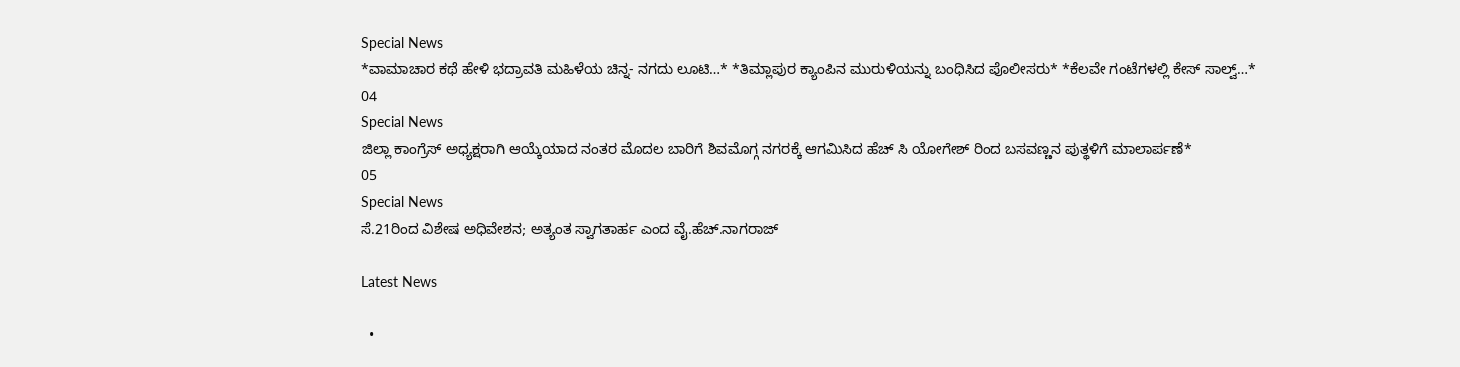Special News
*ವಾಮಾಚಾರ ಕಥೆ ಹೇಳಿ ಭದ್ರಾವತಿ ಮಹಿಳೆಯ ಚಿನ್ನ- ನಗದು ಲೂಟಿ…* *ತಿಮ್ಲಾಪುರ ಕ್ಯಾಂಪಿನ ಮುರುಳಿಯನ್ನು ಬಂಧಿಸಿದ ಪೊಲೀಸರು* *ಕೆಲವೇ ಗಂಟೆಗಳಲ್ಲಿ ಕೇಸ್ ಸಾಲ್ವ್…*
04
Special News
ಜಿಲ್ಲಾ ಕಾಂಗ್ರೆಸ್ ಅಧ್ಯಕ್ಷರಾಗಿ ಆಯ್ಕೆಯಾದ ನಂತರ ಮೊದಲ ಬಾರಿಗೆ ಶಿವಮೊಗ್ಗ ನಗರಕ್ಕೆ ಆಗಮಿಸಿದ ಹೆಚ್ ಸಿ ಯೋಗೇಶ್ ರಿಂದ ಬಸವಣ್ಣನ ಪುತ್ಥಳಿಗೆ ಮಾಲಾರ್ಪಣೆ*
05
Special News
ಸೆ.21ರಿಂದ ವಿಶೇಷ ಅಧಿವೇಶನ; ಅತ್ಯಂತ ಸ್ವಾಗತಾರ್ಹ ಎಂದ ವೈ.ಹೆಚ್.ನಾಗರಾಜ್

Latest News

  •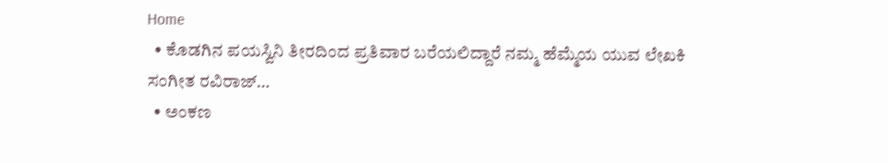Home
  • ಕೊಡಗಿನ ಪಯಸ್ವಿನಿ ತೀರದಿಂದ ಪ್ರತಿವಾರ ಬರೆಯಲಿದ್ದಾರೆ ನಮ್ಮ ಹೆಮ್ಮೆಯ ಯುವ ಲೇಖಕಿ ಸಂಗೀತ ರವಿರಾಜ್…
  • ಅಂಕಣ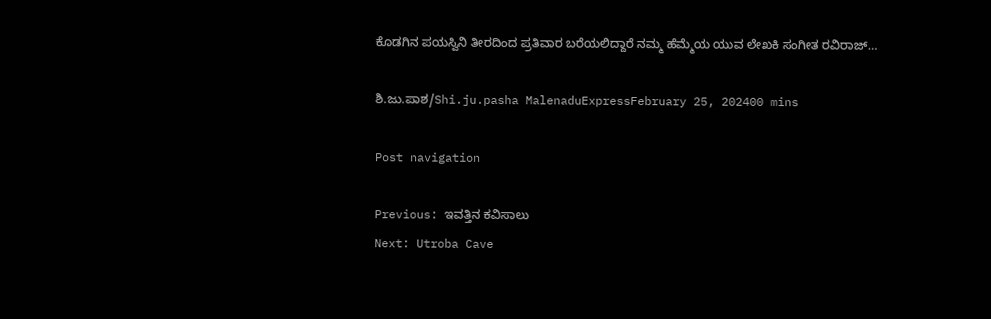ಕೊಡಗಿನ ಪಯಸ್ವಿನಿ ತೀರದಿಂದ ಪ್ರತಿವಾರ ಬರೆಯಲಿದ್ದಾರೆ ನಮ್ಮ ಹೆಮ್ಮೆಯ ಯುವ ಲೇಖಕಿ ಸಂಗೀತ ರವಿರಾಜ್…

ಶಿ.ಜು.ಪಾಶ/Shi.ju.pasha MalenaduExpressFebruary 25, 202400 mins

Post navigation

Previous: ಇವತ್ತಿನ ಕವಿಸಾಲು
Next: Utroba Cave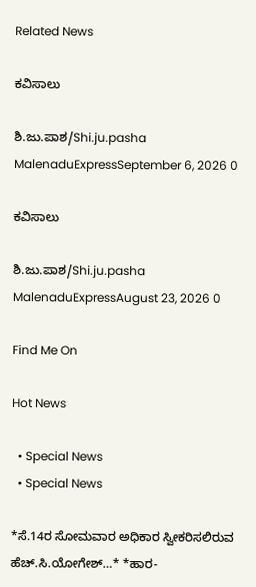Related News

ಕವಿಸಾಲು

ಶಿ.ಜು.ಪಾಶ/Shi.ju.pasha MalenaduExpressSeptember 6, 2026 0

ಕವಿಸಾಲು

ಶಿ.ಜು.ಪಾಶ/Shi.ju.pasha MalenaduExpressAugust 23, 2026 0

Find Me On

Hot News

  • Special News
  • Special News

*ಸೆ.14ರ ಸೋಮವಾರ ಅಧಿಕಾರ ಸ್ವೀಕರಿಸಲಿರುವ ಹೆಚ್.ಸಿ.ಯೋಗೇಶ್…* *ಹಾರ-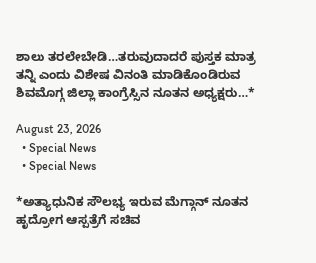ಶಾಲು ತರಲೇಬೇಡಿ…ತರುವುದಾದರೆ ಪುಸ್ತಕ ಮಾತ್ರ ತನ್ನಿ ಎಂದು ವಿಶೇಷ ವಿನಂತಿ ಮಾಡಿಕೊಂಡಿರುವ ಶಿವಮೊಗ್ಗ ಜಿಲ್ಲಾ ಕಾಂಗ್ರೆಸ್ಸಿನ ನೂತನ ಅಧ್ಯಕ್ಷರು…*

August 23, 2026
  • Special News
  • Special News

*ಅತ್ಯಾಧುನಿಕ ಸೌಲಭ್ಯ ಇರುವ ಮೆಗ್ಗಾನ್ ನೂತನ ಹೃದ್ರೋಗ ಆಸ್ಪತ್ರೆಗೆ ಸಚಿವ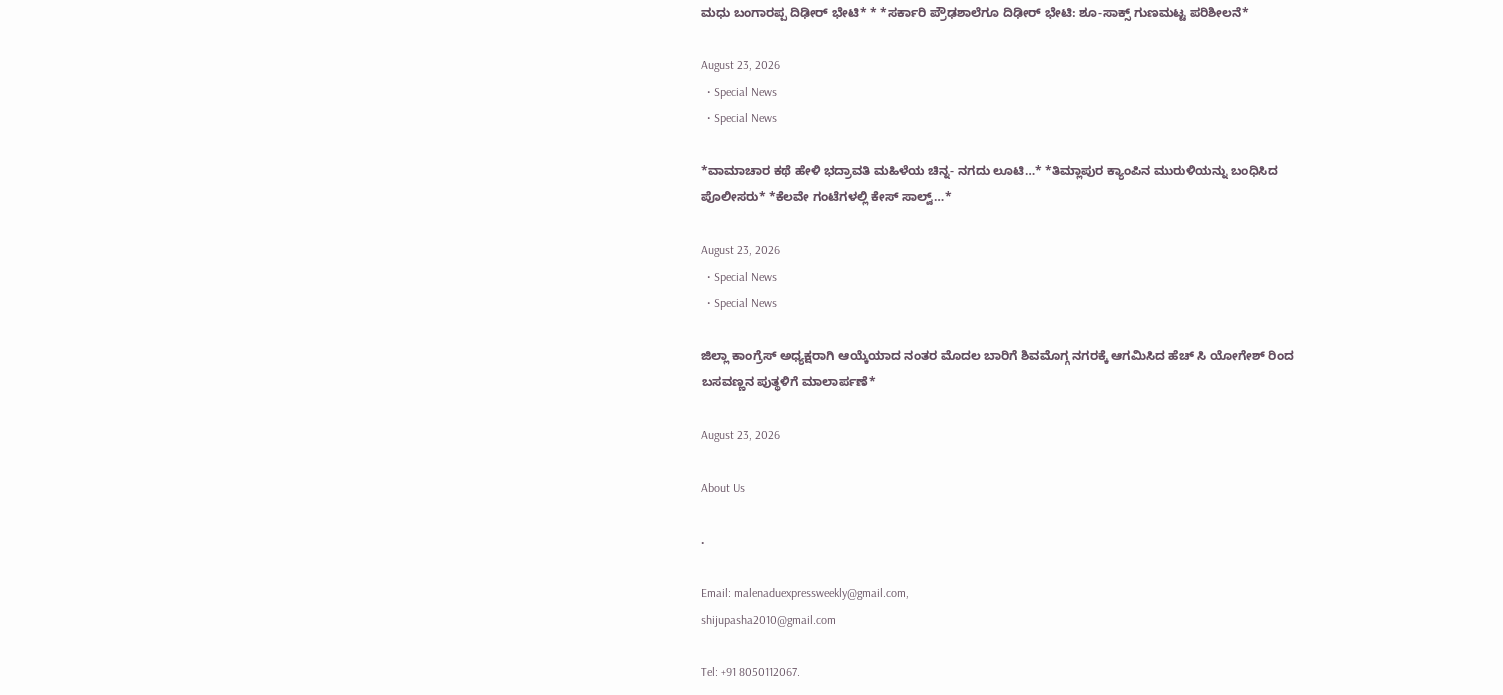ಮಧು ಬಂಗಾರಪ್ಪ ದಿಢೀರ್ ಭೇಟಿ* * *ಸರ್ಕಾರಿ ಪ್ರೌಢಶಾಲೆಗೂ ದಿಢೀರ್‌ ಭೇಟಿ: ಶೂ-ಸಾಕ್ಸ್‌ ಗುಣಮಟ್ಟ ಪರಿಶೀಲನೆ*

August 23, 2026
  • Special News
  • Special News

*ವಾಮಾಚಾರ ಕಥೆ ಹೇಳಿ ಭದ್ರಾವತಿ ಮಹಿಳೆಯ ಚಿನ್ನ- ನಗದು ಲೂಟಿ…* *ತಿಮ್ಲಾಪುರ ಕ್ಯಾಂಪಿನ ಮುರುಳಿಯನ್ನು ಬಂಧಿಸಿದ ಪೊಲೀಸರು* *ಕೆಲವೇ ಗಂಟೆಗಳಲ್ಲಿ ಕೇಸ್ ಸಾಲ್ವ್…*

August 23, 2026
  • Special News
  • Special News

ಜಿಲ್ಲಾ ಕಾಂಗ್ರೆಸ್ ಅಧ್ಯಕ್ಷರಾಗಿ ಆಯ್ಕೆಯಾದ ನಂತರ ಮೊದಲ ಬಾರಿಗೆ ಶಿವಮೊಗ್ಗ ನಗರಕ್ಕೆ ಆಗಮಿಸಿದ ಹೆಚ್ ಸಿ ಯೋಗೇಶ್ ರಿಂದ ಬಸವಣ್ಣನ ಪುತ್ಥಳಿಗೆ ಮಾಲಾರ್ಪಣೆ*

August 23, 2026

About Us

.

Email: malenaduexpressweekly@gmail.com,
shijupasha2010@gmail.com

Tel: +91 8050112067.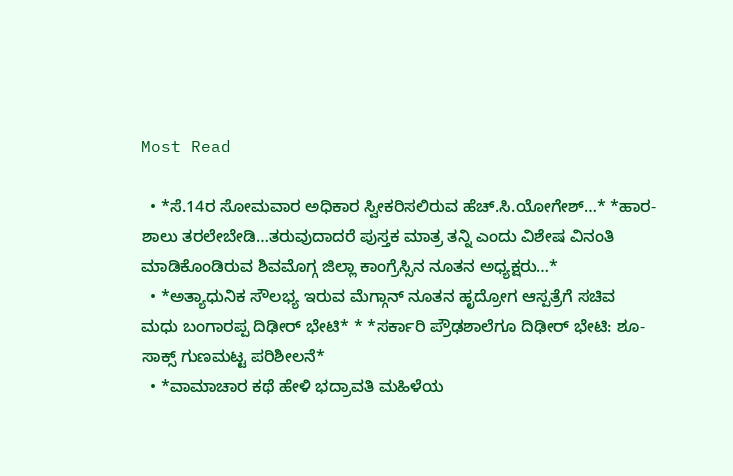Most Read

  • *ಸೆ.14ರ ಸೋಮವಾರ ಅಧಿಕಾರ ಸ್ವೀಕರಿಸಲಿರುವ ಹೆಚ್.ಸಿ.ಯೋಗೇಶ್…* *ಹಾರ- ಶಾಲು ತರಲೇಬೇಡಿ…ತರುವುದಾದರೆ ಪುಸ್ತಕ ಮಾತ್ರ ತನ್ನಿ ಎಂದು ವಿಶೇಷ ವಿನಂತಿ ಮಾಡಿಕೊಂಡಿರುವ ಶಿವಮೊಗ್ಗ ಜಿಲ್ಲಾ ಕಾಂಗ್ರೆಸ್ಸಿನ ನೂತನ ಅಧ್ಯಕ್ಷರು…*
  • *ಅತ್ಯಾಧುನಿಕ ಸೌಲಭ್ಯ ಇರುವ ಮೆಗ್ಗಾನ್ ನೂತನ ಹೃದ್ರೋಗ ಆಸ್ಪತ್ರೆಗೆ ಸಚಿವ ಮಧು ಬಂಗಾರಪ್ಪ ದಿಢೀರ್ ಭೇಟಿ* * *ಸರ್ಕಾರಿ ಪ್ರೌಢಶಾಲೆಗೂ ದಿಢೀರ್‌ ಭೇಟಿ: ಶೂ-ಸಾಕ್ಸ್‌ ಗುಣಮಟ್ಟ ಪರಿಶೀಲನೆ*
  • *ವಾಮಾಚಾರ ಕಥೆ ಹೇಳಿ ಭದ್ರಾವತಿ ಮಹಿಳೆಯ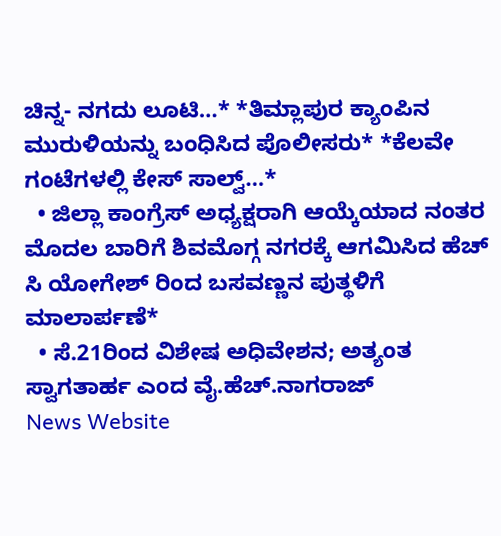ಚಿನ್ನ- ನಗದು ಲೂಟಿ…* *ತಿಮ್ಲಾಪುರ ಕ್ಯಾಂಪಿನ ಮುರುಳಿಯನ್ನು ಬಂಧಿಸಿದ ಪೊಲೀಸರು* *ಕೆಲವೇ ಗಂಟೆಗಳಲ್ಲಿ ಕೇಸ್ ಸಾಲ್ವ್…*
  • ಜಿಲ್ಲಾ ಕಾಂಗ್ರೆಸ್ ಅಧ್ಯಕ್ಷರಾಗಿ ಆಯ್ಕೆಯಾದ ನಂತರ ಮೊದಲ ಬಾರಿಗೆ ಶಿವಮೊಗ್ಗ ನಗರಕ್ಕೆ ಆಗಮಿಸಿದ ಹೆಚ್ ಸಿ ಯೋಗೇಶ್ ರಿಂದ ಬಸವಣ್ಣನ ಪುತ್ಥಳಿಗೆ ಮಾಲಾರ್ಪಣೆ*
  • ಸೆ.21ರಿಂದ ವಿಶೇಷ ಅಧಿವೇಶನ; ಅತ್ಯಂತ ಸ್ವಾಗತಾರ್ಹ ಎಂದ ವೈ.ಹೆಚ್.ನಾಗರಾಜ್
News Website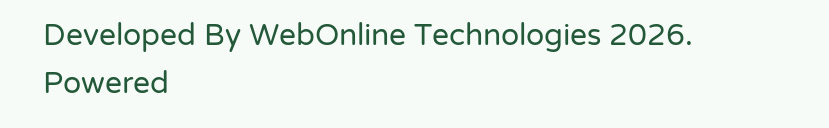Developed By WebOnline Technologies 2026. Powered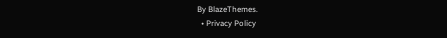By BlazeThemes.
  • Privacy Policy